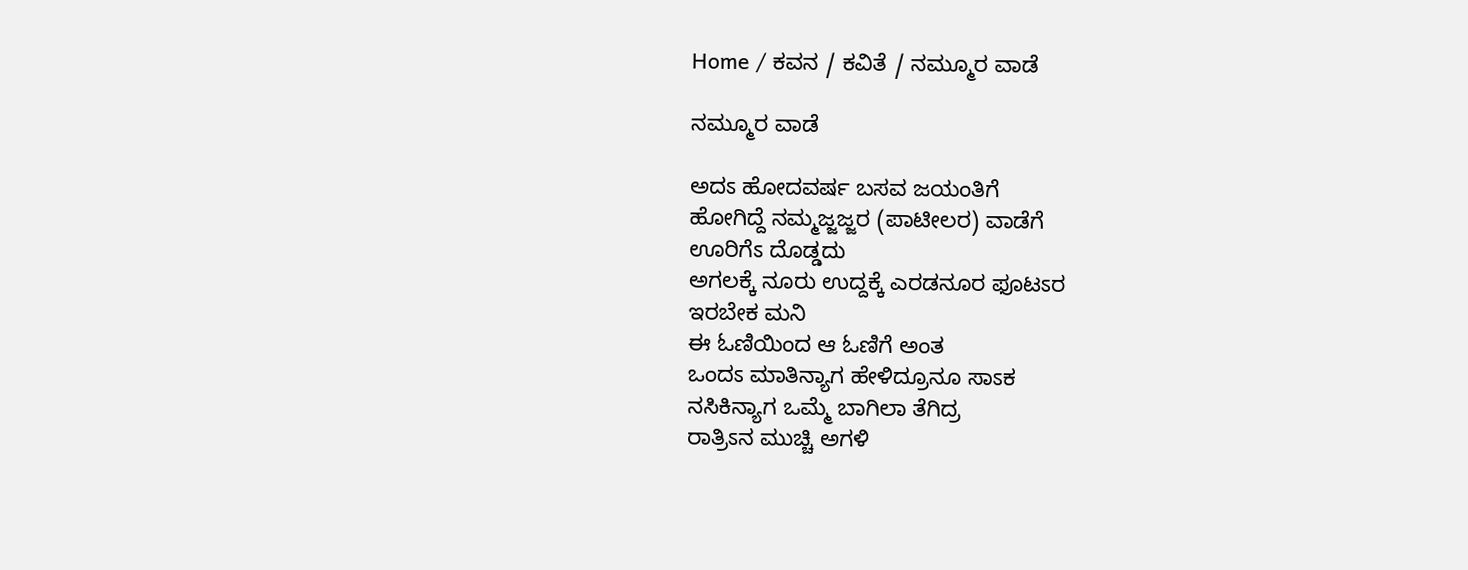Home / ಕವನ / ಕವಿತೆ / ನಮ್ಮೂರ ವಾಡೆ

ನಮ್ಮೂರ ವಾಡೆ

ಅದಽ ಹೋದವರ್ಷ ಬಸವ ಜಯಂತಿಗೆ
ಹೋಗಿದ್ದೆ ನಮ್ಮಜ್ಜಜ್ಜರ (ಪಾಟೀಲರ) ವಾಡೆಗೆ
ಊರಿಗೆಽ ದೊಡ್ಡದು
ಅಗಲಕ್ಕೆ ನೂರು ಉದ್ದಕ್ಕೆ ಎರಡನೂರ ಫೂಟಽರ
ಇರಬೇಕ ಮನಿ
ಈ ಓಣಿಯಿಂದ ಆ ಓಣಿಗೆ ಅಂತ
ಒಂದಽ ಮಾತಿನ್ಯಾಗ ಹೇಳಿದ್ರೂನೂ ಸಾಽಕ
ನಸಿಕಿನ್ಯಾಗ ಒಮ್ಮೆ ಬಾಗಿಲಾ ತೆಗಿದ್ರ
ರಾತ್ರಿಽನ ಮುಚ್ಚಿ ಅಗಳಿ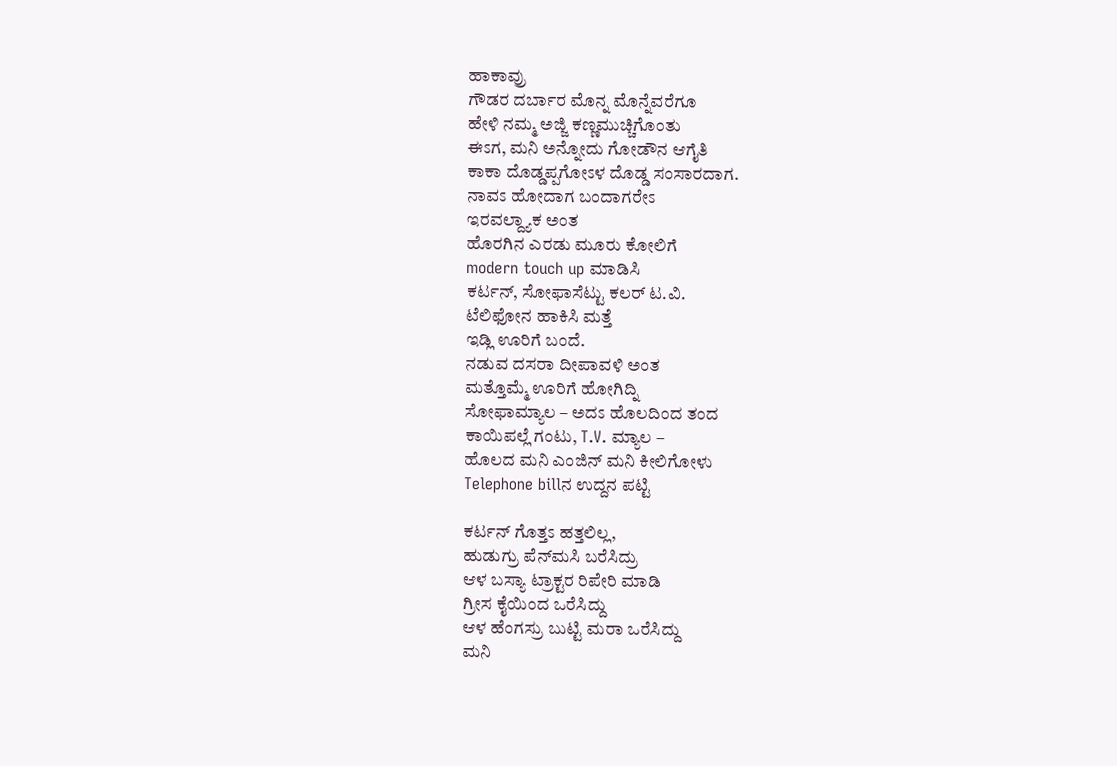ಹಾಕಾವ್ರು
ಗೌಡರ ದರ್ಬಾರ ಮೊನ್ನ ಮೊನ್ನೆವರೆಗೂ
ಹೇಳಿ ನಮ್ಮ ಅಜ್ಜಿ ಕಣ್ಣಮುಚ್ಚಿಗೊಂತು
ಈಽಗ, ಮನಿ ಅನ್ನೋದು ಗೋಡೌನ ಆಗೈತಿ
ಕಾಕಾ ದೊಡ್ಡಪ್ಪಗೋಽಳ ದೊಡ್ಡ ಸಂಸಾರದಾಗ.
ನಾವಽ ಹೋದಾಗ ಬಂದಾಗರೇಽ
ಇರವಲ್ದ್ಯಾಕ ಅಂತ
ಹೊರಗಿನ ಎರಡು ಮೂರು ಕೋಲಿಗೆ
modern touch up ಮಾಡಿಸಿ
ಕರ್ಟನ್, ಸೋಫಾಸೆಟ್ಟು ಕಲರ್ ಟ.ವಿ.
ಟೆಲಿಫೋನ ಹಾಕಿಸಿ ಮತ್ತೆ
ಇಡ್ಲಿ ಊರಿಗೆ ಬಂದೆ.
ನಡುವ ದಸರಾ ದೀಪಾವಳಿ ಅಂತ
ಮತ್ತೊಮ್ಮೆ ಊರಿಗೆ ಹೋಗಿದ್ನಿ
ಸೋಫಾಮ್ಯಾಲ – ಅದಽ ಹೊಲದಿಂದ ತಂದ
ಕಾಯಿಪಲ್ಲೆ ಗಂಟು, T.V. ಮ್ಯಾಲ –
ಹೊಲದ ಮನಿ ಎಂಜಿನ್ ಮನಿ ಕೀಲಿಗೋಳು
Telephone billನ ಉದ್ದನ ಪಟ್ಟಿ

ಕರ್ಟನ್ ಗೊತ್ತಽ ಹತ್ತಲಿಲ್ಲ,
ಹುಡುಗ್ರು ಪೆನ್‌ಮಸಿ ಬರೆಸಿದ್ರು
ಆಳ ಬಸ್ಯಾ ಟ್ರಾಕ್ಟರ ರಿಪೇರಿ ಮಾಡಿ
ಗ್ರೀಸ ಕೈಯಿಂದ ಒರೆಸಿದ್ದು
ಆಳ ಹೆಂಗಸ್ರು ಬುಟ್ಟಿ ಮರಾ ಒರೆಸಿದ್ದು
ಮನಿ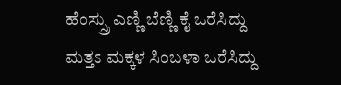ಹೆಂಸ್ಸ್ರು ಎಣ್ಣಿ ಬೆಣ್ಣಿ ಕೈ ಒರೆಸಿದ್ದು
ಮತ್ತಽ ಮಕ್ಕಳ ಸಿಂಬಳಾ ಒರೆಸಿದ್ದು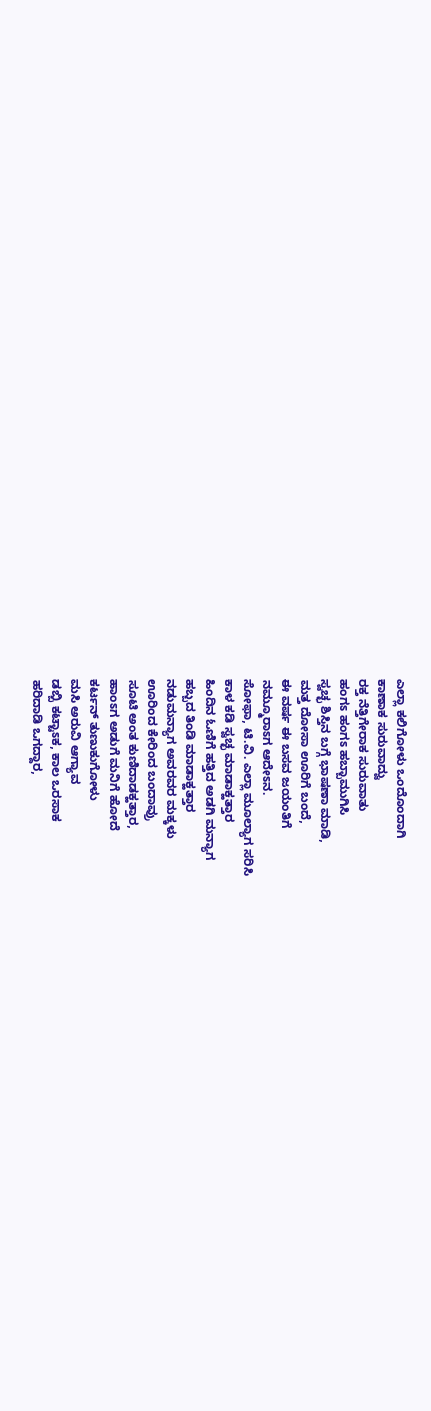ಎಲ್ಲಾ ಕಲಿಗೋಳು ಒಂದೊಂದಾಗಿ
ಕಾಣಾಕ ಸುರುವಾದ್ವು
ರಕ್ತ ನೆತ್ತಿಗೇರಾಕ ಸುರುವಾತು
ಹಂಗಽ ಹಂಗಽ ಹಬ್ಬಾಮುಗಿಸಿ
ಸ್ವಚ್ಛ ಶಿಸ್ತಿನ ಬಗ್ಗೆ ಭಾಷಣಾ ಮಾಡಿ,
ಮತ್ತ ದೋಸಾ ಊರಿಗೆ ಬಂದೆ,
ಈ ವರ್ಷ ಈ ಬಸವ ಜಯಂತಿಗೆ
ನಮ್ಮೂರಾಽಗ ಆದೇಽನ.
ಸೋಫಾ, ಟಿ.ವಿ. ಎಲ್ಲಾ ಮೂಲ್ಯಾಗ ಸರಿಸಿ
ಕಾಳ ಕಡಿ ಸ್ವಚ್ಛ ಮಾಡಾಕ್ಹತ್ತಾರ
ಹಿಂದಿನ ಓಣಿಗೆ ಹತ್ತಿದ ಅಡಗಿ ಮನ್ಯಾಗ
ಹಬ್ಬದ ತಿಂಡಿ ಮಾಡಾಕ್ಹತ್ತಾರ
ನಡುಮನ್ಯಾಗ ಅವರವರ ಮಕ್ಕಳು
ಊರಿಂದ ಕೇರಿಂದ ಬಂದಾವ್ರು
ಸೂಟಿ ಅಂತ ಕುಣಿದಾಡಕ್ಹತ್ತಾರ,
ಹಾಂಽಗ ಅಡುಗೆ ಮನಿಗೆ ಹೋದೆ
ಕರ್ಟನ್‌ ತುಣುಕುಗೋಳು
ಮಸಿ ಅರುವಿ ಆಗ್ಯಾವ
ಡಬ್ಬಿ ಕಟ್ಟಾಽಕ, ಕಾಲ ಒರಸಾಕ
ಹರಿದಾಡಿ ಒಗದ್ದಾರ,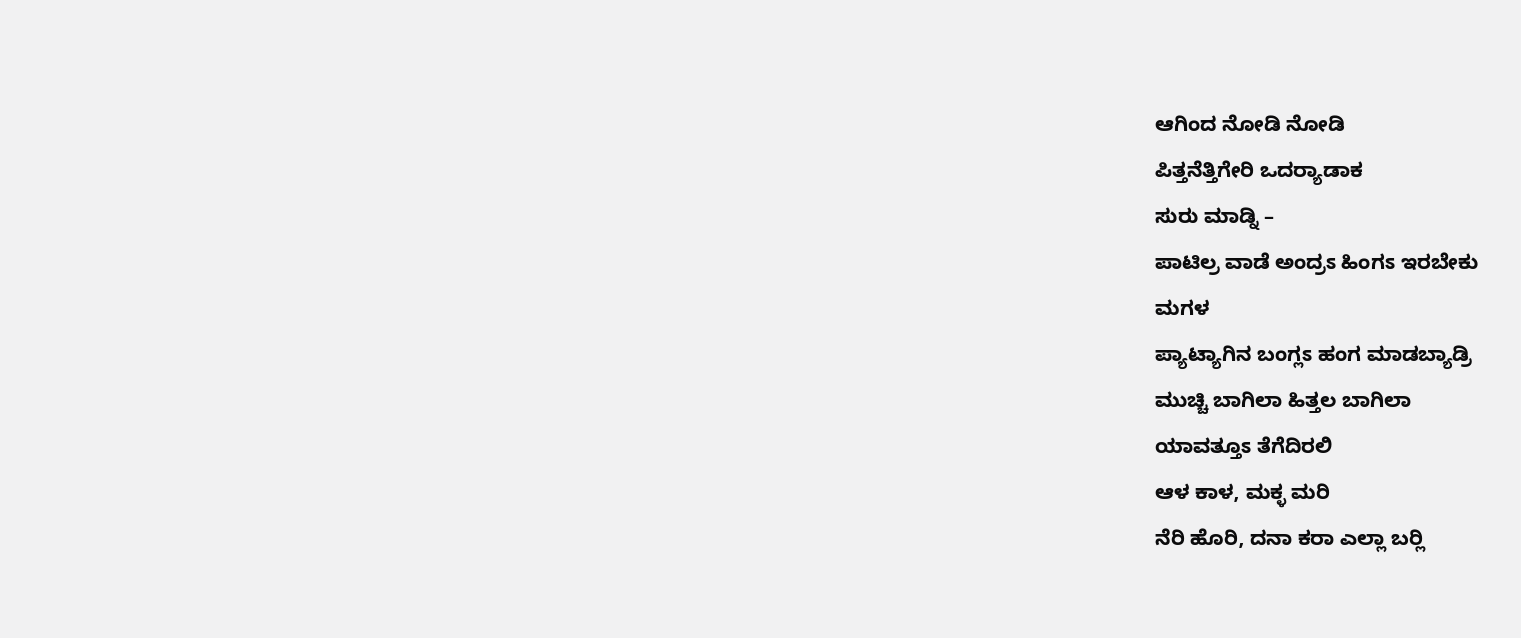ಆಗಿಂದ ನೋಡಿ ನೋಡಿ
ಪಿತ್ತನೆತ್ತಿಗೇರಿ ಒದರ್‍ಯಾಡಾಕ
ಸುರು ಮಾಡ್ನಿ –
ಪಾಟಿಲ್ರ ವಾಡೆ ಅಂದ್ರಽ ಹಿಂಗಽ ಇರಬೇಕು
ಮಗಳ
ಪ್ಯಾಟ್ಯಾಗಿನ ಬಂಗ್ಲಽ ಹಂಗ ಮಾಡಬ್ಯಾಡ್ರಿ
ಮುಚ್ಚಿ ಬಾಗಿಲಾ ಹಿತ್ತಲ ಬಾಗಿಲಾ
ಯಾವತ್ತೂಽ ತೆಗೆದಿರಲಿ
ಆಳ ಕಾಳ, ಮಕ್ಳ ಮರಿ
ನೆರಿ ಹೊರಿ, ದನಾ ಕರಾ ಎಲ್ಲಾ ಬರ್‍ಲಿ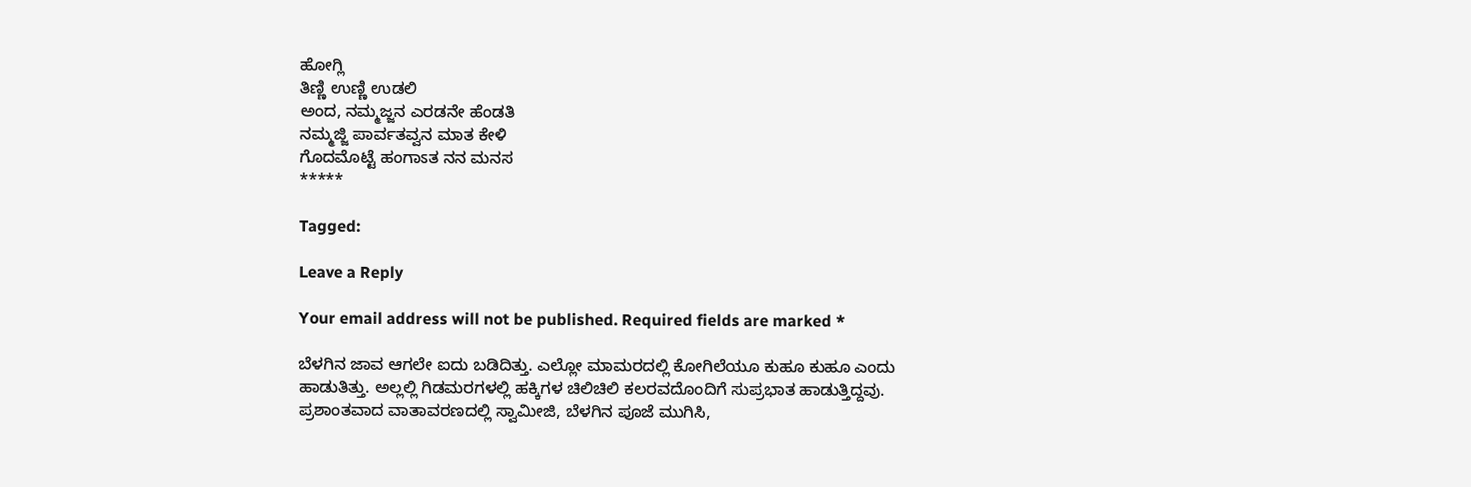ಹೋಗ್ಲಿ
ತಿಣ್ಣಿ ಉಣ್ಣಿ ಉಡಲಿ
ಅಂದ, ನಮ್ಮಜ್ಜನ ಎರಡನೇ ಹೆಂಡತಿ
ನಮ್ಮಜ್ಜಿ ಪಾರ್ವತವ್ವನ ಮಾತ ಕೇಳಿ
ಗೊದಮೊಟ್ಟೆ ಹಂಗಾಽತ ನನ ಮನಸ
*****

Tagged:

Leave a Reply

Your email address will not be published. Required fields are marked *

ಬೆಳಗಿನ ಜಾವ ಆಗಲೇ ಐದು ಬಡಿದಿತ್ತು. ಎಲ್ಲೋ ಮಾಮರದಲ್ಲಿ ಕೋಗಿಲೆಯೂ ಕುಹೂ ಕುಹೂ ಎಂದು ಹಾಡುತಿತ್ತು. ಅಲ್ಲಲ್ಲಿ ಗಿಡಮರಗಳಲ್ಲಿ ಹಕ್ಕಿಗಳ ಚಿಲಿಚಿಲಿ ಕಲರವದೊಂದಿಗೆ ಸುಪ್ರಭಾತ ಹಾಡುತ್ತಿದ್ದವು. ಪ್ರಶಾಂತವಾದ ವಾತಾವರಣದಲ್ಲಿ ಸ್ವಾಮೀಜಿ, ಬೆಳಗಿನ ಪೂಜೆ ಮುಗಿಸಿ,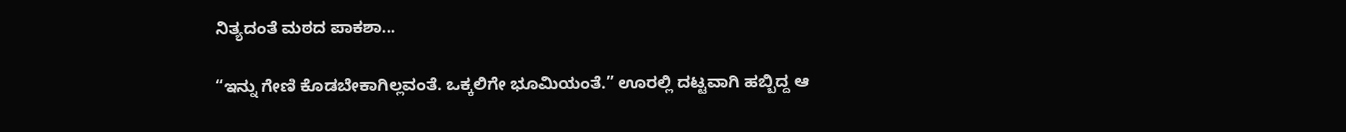ನಿತ್ಯದಂತೆ ಮಠದ ಪಾಕಶಾ...

“ಇನ್ನು ಗೇಣಿ ಕೊಡಬೇಕಾಗಿಲ್ಲವಂತೆ. ಒಕ್ಕಲಿಗೇ ಭೂಮಿಯಂತೆ.” ಊರಲ್ಲಿ ದಟ್ಟವಾಗಿ ಹಬ್ಬಿದ್ದ ಆ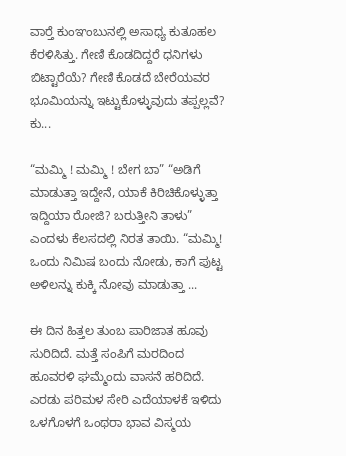ವಾರ್‍ತೆ ಕುಂಞಂಬುನಲ್ಲಿ ಅಸಾಧ್ಯ ಕುತೂಹಲ ಕೆರಳಿಸಿತ್ತು. ಗೇಣಿ ಕೊಡದಿದ್ದರೆ ಧನಿಗಳು ಬಿಟ್ಟಾರೆಯೆ? ಗೇಣಿ ಕೊಡದೆ ಬೇರೆಯವರ ಭೂಮಿಯನ್ನು ಇಟ್ಟುಕೊಳ್ಳುವುದು ತಪ್ಪಲ್ಲವೆ? ಕು...

“ಮಮ್ಮಿ ! ಮಮ್ಮಿ ! ಬೇಗ ಬಾ” “ಅಡಿಗೆ ಮಾಡುತ್ತಾ ಇದ್ದೇನೆ, ಯಾಕೆ ಕಿರಿಚಿಕೊಳ್ಳುತ್ತಾ ಇದ್ದಿಯಾ ರೋಜಿ? ಬರುತ್ತೀನಿ ತಾಳು” ಎಂದಳು ಕೆಲಸದಲ್ಲಿ ನಿರತ ತಾಯಿ. “ಮಮ್ಮಿ! ಒಂದು ನಿಮಿಷ ಬಂದು ನೋಡು, ಕಾಗೆ ಪುಟ್ಟ ಅಳಿಲನ್ನು ಕುಕ್ಕಿ ನೋವು ಮಾಡುತ್ತಾ ...

ಈ ದಿನ ಹಿತ್ತಲ ತುಂಬ ಪಾರಿಜಾತ ಹೂವು ಸುರಿದಿದೆ. ಮತ್ತೆ ಸಂಪಿಗೆ ಮರದಿಂದ ಹೂವರಳಿ ಘಮ್ಮೆಂದು ವಾಸನೆ ಹರಿದಿದೆ. ಎರಡು ಪರಿಮಳ ಸೇರಿ ಎದೆಯಾಳಕೆ ಇಳಿದು ಒಳಗೊಳಗೆ ಒಂಥರಾ ಭಾವ ವಿಸ್ಮಯ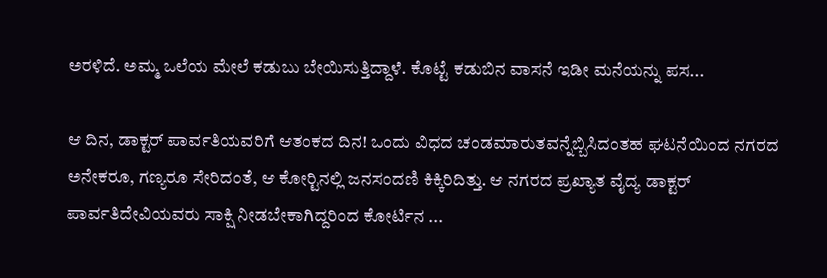ಅರಳಿದೆ. ಅಮ್ಮ ಒಲೆಯ ಮೇಲೆ ಕಡುಬು ಬೇಯಿಸುತ್ತಿದ್ದಾಳೆ. ಕೊಟ್ಟೆ ಕಡುಬಿನ ವಾಸನೆ ಇಡೀ ಮನೆಯನ್ನು ಪಸ...

ಆ ದಿನ, ಡಾಕ್ಟರ್ ಪಾರ್ವತಿಯವರಿಗೆ ಆತಂಕದ ದಿನ! ಒಂದು ವಿಧದ ಚಂಡಮಾರುತವನ್ನೆಬ್ಬಿಸಿದಂತಹ ಘಟನೆಯಿಂದ ನಗರದ ಅನೇಕರೂ, ಗಣ್ಯರೂ ಸೇರಿದಂತೆ, ಆ ಕೋರ್‍ಟಿನಲ್ಲಿ ಜನಸಂದಣಿ ಕಿಕ್ಕಿರಿದಿತ್ತು. ಆ ನಗರದ ಪ್ರಖ್ಯಾತ ವೈದ್ಯ ಡಾಕ್ಟರ್ ಪಾರ್ವತಿದೇವಿಯವರು ಸಾಕ್ಷಿ ನೀಡಬೇಕಾಗಿದ್ದರಿಂದ ಕೋರ್ಟಿನ ...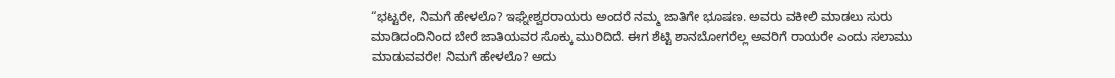“ಭಟ್ಟರೇ, ನಿಮಗೆ ಹೇಳಲೊ? ಇಘ್ನೇಶ್ವರರಾಯರು ಅಂದರೆ ನಮ್ಮ ಜಾತಿಗೇ ಭೂಷಣ. ಅವರು ವಕೀಲಿ ಮಾಡಲು ಸುರು ಮಾಡಿದಂದಿನಿಂದ ಬೇರೆ ಜಾತಿಯವರ ಸೊಕ್ಕು ಮುರಿದಿದೆ. ಈಗ ಶೆಟ್ಟಿ ಶಾನಬೋಗರೆಲ್ಲ ಅವರಿಗೆ ರಾಯರೇ ಎಂದು ಸಲಾಮು ಮಾಡುವವರೇ! ನಿಮಗೆ ಹೇಳಲೊ? ಅದು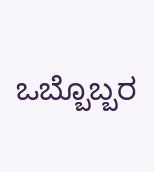ಒಬ್ಬೊಬ್ಬರ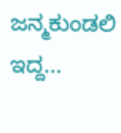ಜನ್ಮಕುಂಡಲಿ ಇದ್ದ...